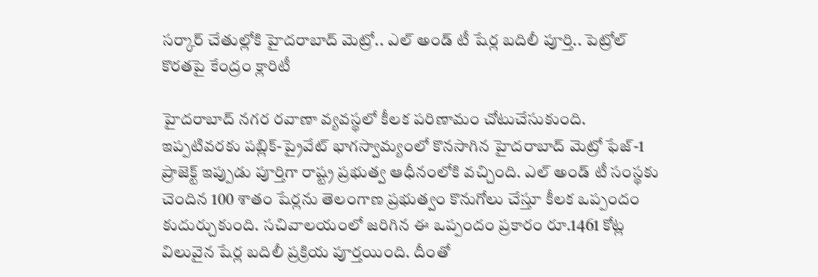సర్కార్ చేతుల్లోకి హైదరాబాద్ మెట్రో.. ఎల్ అండ్ టీ షేర్ల బదిలీ పూర్తి.. పెట్రోల్ కొరతపై కేంద్రం క్లారిటీ

హైదరాబాద్ నగర రవాణా వ్యవస్థలో కీలక పరిణామం చోటుచేసుకుంది. ఇప్పటివరకు పబ్లిక్-ప్రైవేట్ భాగస్వామ్యంలో కొనసాగిన హైదరాబాద్ మెట్రో ఫేజ్-1 ప్రాజెక్ట్ ఇప్పుడు పూర్తిగా రాష్ట్ర ప్రభుత్వ ఆధీనంలోకి వచ్చింది. ఎల్ అండ్ టీ సంస్థకు చెందిన 100 శాతం షేర్లను తెలంగాణ ప్రభుత్వం కొనుగోలు చేస్తూ కీలక ఒప్పందం కుదుర్చుకుంది. సచివాలయంలో జరిగిన ఈ ఒప్పందం ప్రకారం రూ.1461 కోట్ల విలువైన షేర్ల బదిలీ ప్రక్రియ పూర్తయింది. దీంతో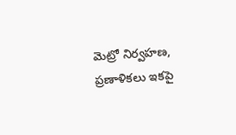మెట్రో నిర్వహణ, ప్రణాళికలు ఇకపై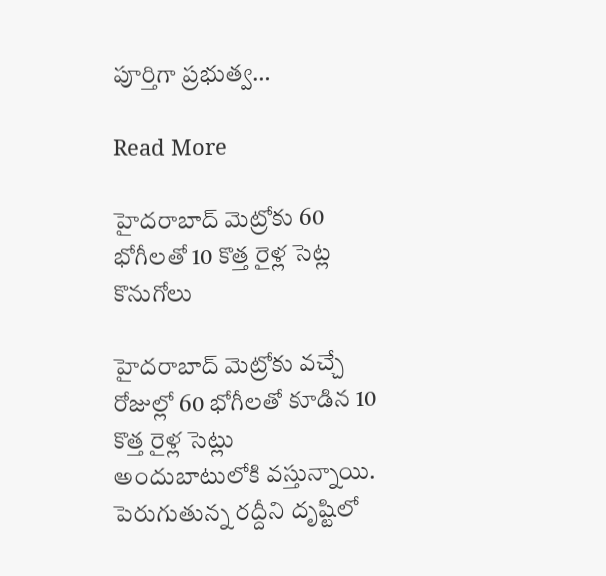పూర్తిగా ప్రభుత్వ…

Read More

హైదరాబాద్ మెట్రోకు 60 భోగీలతో 10 కొత్త రైళ్ల సెట్ల కొనుగోలు

హైదరాబాద్ మెట్రోకు వచ్చే రోజుల్లో 60 భోగీలతో కూడిన 10 కొత్త రైళ్ల సెట్లు అందుబాటులోకి వస్తున్నాయి. పెరుగుతున్న రద్దీని దృష్టిలో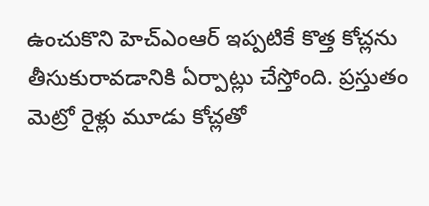ఉంచుకొని హెచ్ఎంఆర్ ఇప్పటికే కొత్త కోచ్లను తీసుకురావడానికి ఏర్పాట్లు చేస్తోంది. ప్రస్తుతం మెట్రో రైళ్లు మూడు కోచ్లతో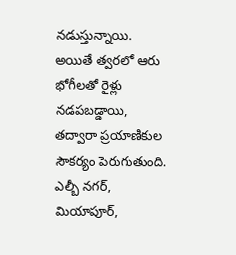నడుస్తున్నాయి. అయితే త్వరలో ఆరు భోగీలతో రైళ్లు నడపబడ్డాయి, తద్వారా ప్రయాణికుల సౌకర్యం పెరుగుతుంది. ఎల్బీ నగర్, మియాపూర్,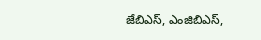జేబిఎస్, ఎంజిబిఎస్,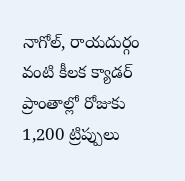నాగోల్, రాయదుర్గం వంటి కీలక క్యాడర్ ప్రాంతాల్లో రోజుకు 1,200 ట్రిప్పులు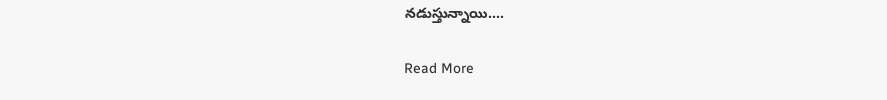నడుస్తున్నాయి….

Read More